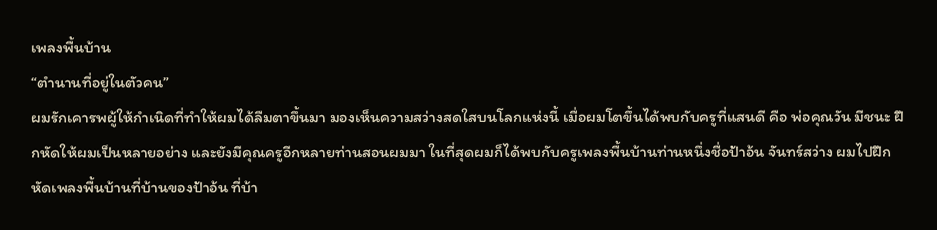เพลงพื้นบ้าน
“ตำนานที่อยู่ในตัวคน”
ผมรักเคารพผู้ให้กำเนิดที่ทำให้ผมได้ลืมตาขึ้นมา มองเห็นความสว่างสดใสบนโลกแห่งนี้ เมื่อผมโตขึ้นได้พบกับครูที่แสนดี คือ พ่อคุณวัน มีชนะ ฝึกหัดให้ผมเป็นหลายอย่าง และยังมีคุณครูอีกหลายท่านสอนผมมา ในที่สุดผมก็ได้พบกับครูเพลงพื้นบ้านท่านหนึ่งชื่อป้าอ้น จันทร์สว่าง ผมไปฝึกหัดเพลงพื้นบ้านที่บ้านของป้าอ้น ที่บ้า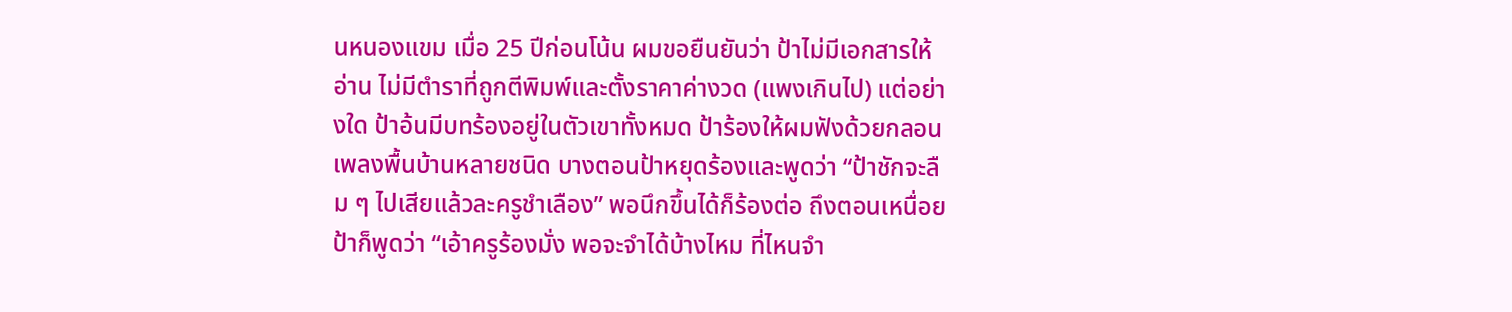นหนองแขม เมื่อ 25 ปีก่อนโน้น ผมขอยืนยันว่า ป้าไม่มีเอกสารให้อ่าน ไม่มีตำราที่ถูกตีพิมพ์และตั้งราคาค่างวด (แพงเกินไป) แต่อย่างใด ป้าอ้นมีบทร้องอยู่ในตัวเขาทั้งหมด ป้าร้องให้ผมฟังด้วยกลอนเพลงพื้นบ้านหลายชนิด บางตอนป้าหยุดร้องและพูดว่า “ป้าชักจะลืม ๆ ไปเสียแล้วละครูชำเลือง” พอนึกขึ้นได้ก็ร้องต่อ ถึงตอนเหนื่อยป้าก็พูดว่า “เอ้าครูร้องมั่ง พอจะจำได้บ้างไหม ที่ไหนจำ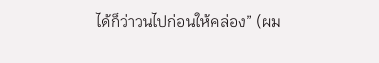ได้ก็ว่าวนไปก่อนให้คล่อง” (ผม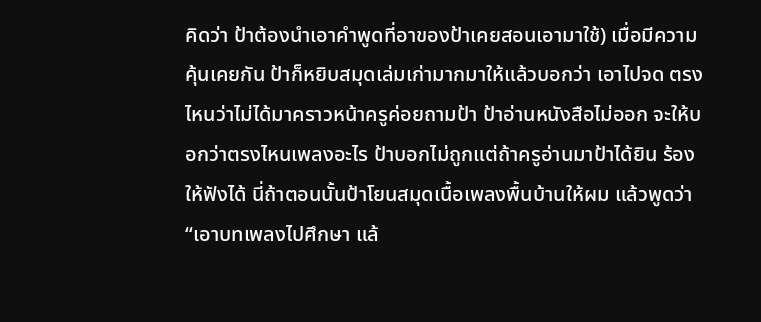คิดว่า ป้าต้องนำเอาคำพูดที่อาของป้าเคยสอนเอามาใช้) เมื่อมีความคุ้นเคยกัน ป้าก็หยิบสมุดเล่มเก่ามากมาให้แล้วบอกว่า เอาไปจด ตรงไหนว่าไม่ได้มาคราวหน้าครูค่อยถามป้า ป้าอ่านหนังสือไม่ออก จะให้บอกว่าตรงไหนเพลงอะไร ป้าบอกไม่ถูกแต่ถ้าครูอ่านมาป้าได้ยิน ร้องให้ฟังได้ นี่ถ้าตอนนั้นป้าโยนสมุดเนื้อเพลงพื้นบ้านให้ผม แล้วพูดว่า “เอาบทเพลงไปศึกษา แล้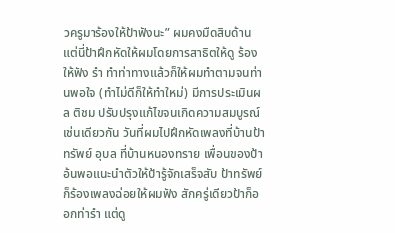วครูมาร้องให้ป้าฟังนะ” ผมคงมืดสิบด้าน แต่นี่ป้าฝึกหัดให้ผมโดยการสาธิตให้ดู ร้องให้ฟัง รำ ทำท่าทางแล้วก็ให้ผมทำตามจนท่านพอใจ (ทำไม่ดีก็ให้ทำใหม่) มีการประเมินผล ติชม ปรับปรุงแก้ไขจนเกิดความสมบูรณ์ เช่นเดียวกัน วันที่ผมไปฝึกหัดเพลงที่บ้านป้าทรัพย์ อุบล ที่บ้านหนองทราย เพื่อนของป้าอ้นพอแนะนำตัวให้ป้ารู้จักเสร็จสับ ป้าทรัพย์ก็ร้องเพลงฉ่อยให้ผมฟัง สักครู่เดียวป้าก็ออกท่ารำ แต่ดู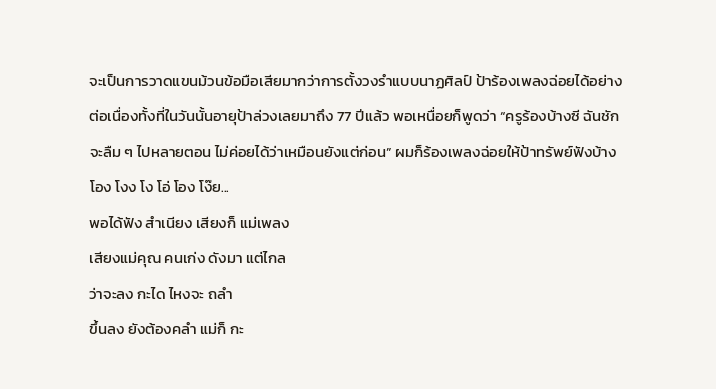จะเป็นการวาดแขนม้วนข้อมือเสียมากว่าการตั้งวงรำแบบนาฏศิลป์ ป้าร้องเพลงฉ่อยได้อย่างต่อเนื่องทั้งที่ในวันนั้นอายุป้าล่วงเลยมาถึง 77 ปีแล้ว พอเหนื่อยก็พูดว่า “ครูร้องบ้างซี ฉันชักจะลืม ๆ ไปหลายตอน ไม่ค่อยได้ว่าเหมือนยังแต่ก่อน” ผมก็ร้องเพลงฉ่อยให้ป้าทรัพย์ฟังบ้าง
โอง โงง โง โอ่ โอง โง๊ย...
พอได้ฟัง สำเนียง เสียงก็ แม่เพลง
เสียงแม่คุณ คนเก่ง ดังมา แต่ไกล
ว่าจะลง กะได ไหงจะ ถลำ
ขึ้นลง ยังต้องคลำ แม่ก็ กะ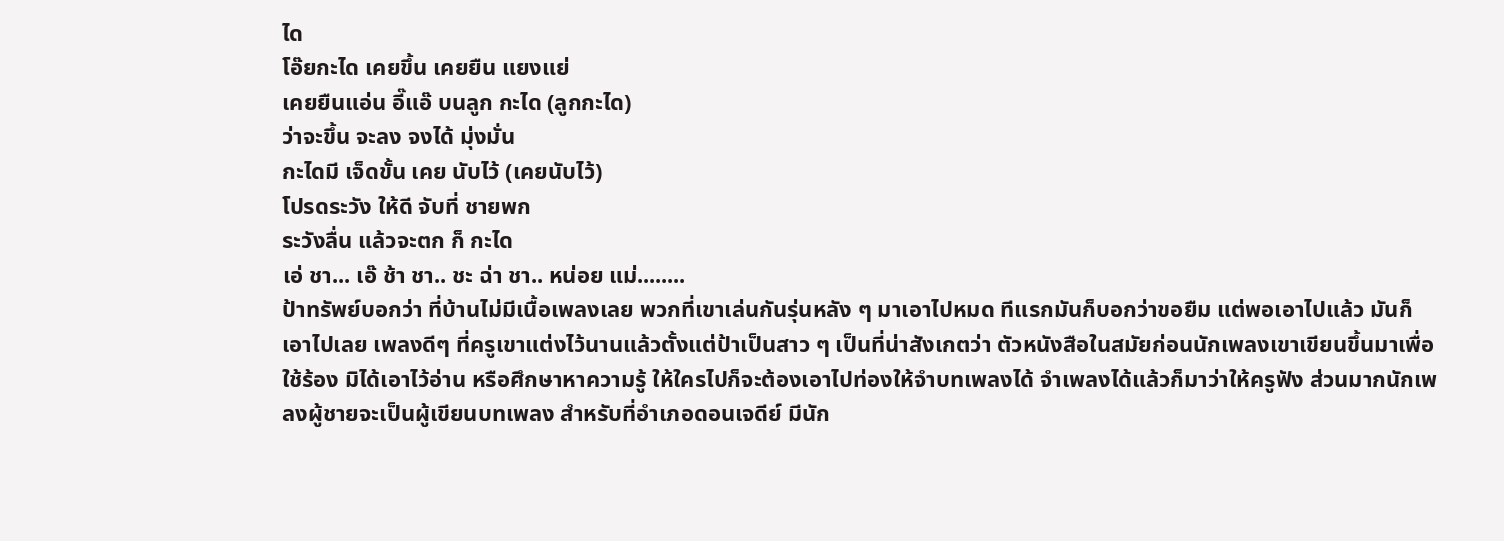ได
โอ๊ยกะได เคยขึ้น เคยยืน แยงแย่
เคยยืนแอ่น อี๊แอ๊ บนลูก กะได (ลูกกะได)
ว่าจะขึ้น จะลง จงได้ มุ่งมั่น
กะไดมี เจ็ดขั้น เคย นับไว้ (เคยนับไว้)
โปรดระวัง ให้ดี จับที่ ชายพก
ระวังลื่น แล้วจะตก ก็ กะได
เอ่ ชา... เอ๊ ช้า ชา.. ชะ ฉ่า ชา.. หน่อย แม่........
ป้าทรัพย์บอกว่า ที่บ้านไม่มีเนื้อเพลงเลย พวกที่เขาเล่นกันรุ่นหลัง ๆ มาเอาไปหมด ทีแรกมันก็บอกว่าขอยืม แต่พอเอาไปแล้ว มันก็เอาไปเลย เพลงดีๆ ที่ครูเขาแต่งไว้นานแล้วตั้งแต่ป้าเป็นสาว ๆ เป็นที่น่าสังเกตว่า ตัวหนังสือในสมัยก่อนนักเพลงเขาเขียนขึ้นมาเพื่อใช้ร้อง มิได้เอาไว้อ่าน หรือศึกษาหาความรู้ ให้ใครไปก็จะต้องเอาไปท่องให้จำบทเพลงได้ จำเพลงได้แล้วก็มาว่าให้ครูฟัง ส่วนมากนักเพลงผู้ชายจะเป็นผู้เขียนบทเพลง สำหรับที่อำเภอดอนเจดีย์ มีนัก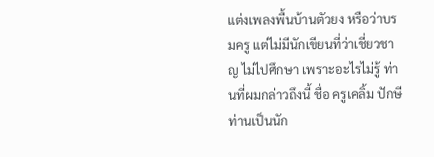แต่งเพลงพื้นบ้านตัวยง หรือว่าบรมครู แต่ไม่มีนักเขียนที่ว่าเชี่ยวชาญ ไม่ไปศึกษา เพราะอะไรไม่รู้ ท่านที่ผมกล่าวถึงนี้ ชื่อ ครูเคลิ้ม ปักษี ท่านเป็นนัก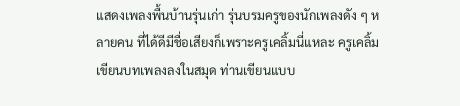แสดงเพลงพื้นบ้านรุ่นเก่า รุ่นบรมครูของนักเพลงดัง ๆ หลายคน ที่ได้ดีมีชื่อเสียงก็เพราะครูเคลิ้มนี่แหละ ครูเคลิ้มเขียนบทเพลงลงในสมุด ท่านเขียนแบบ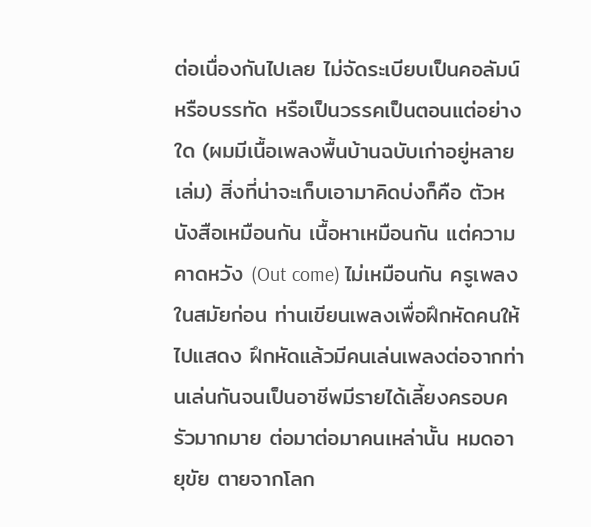ต่อเนื่องกันไปเลย ไม่จัดระเบียบเป็นคอลัมน์หรือบรรทัด หรือเป็นวรรคเป็นตอนแต่อย่างใด (ผมมีเนื้อเพลงพื้นบ้านฉบับเก่าอยู่หลายเล่ม) สิ่งที่น่าจะเก็บเอามาคิดบ่งก็คือ ตัวหนังสือเหมือนกัน เนื้อหาเหมือนกัน แต่ความคาดหวัง (Out come) ไม่เหมือนกัน ครูเพลงในสมัยก่อน ท่านเขียนเพลงเพื่อฝึกหัดคนให้ไปแสดง ฝึกหัดแล้วมีคนเล่นเพลงต่อจากท่านเล่นกันจนเป็นอาชีพมีรายได้เลี้ยงครอบครัวมากมาย ต่อมาต่อมาคนเหล่านั้น หมดอายุขัย ตายจากโลก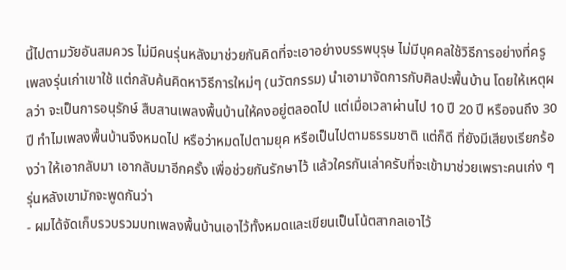นี้ไปตามวัยอันสมควร ไม่มีคนรุ่นหลังมาช่วยกันคิดที่จะเอาอย่างบรรพบุรุษ ไม่มีบุคคลใช้วิธีการอย่างที่ครูเพลงรุ่นเก่าเขาใช้ แต่กลับค้นคิดหาวิธีการใหม่ๆ (นวัตกรรม) นำเอามาจัดการกับศิลปะพื้นบ้าน โดยให้เหตุผลว่า จะเป็นการอนุรักษ์ สืบสานเพลงพื้นบ้านให้คงอยู่ตลอดไป แต่เมื่อเวลาผ่านไป 10 ปี 20 ปี หรือจนถึง 30 ปี ทำไมเพลงพื้นบ้านจึงหมดไป หรือว่าหมดไปตามยุค หรือเป็นไปตามธรรมชาติ แต่ก็ดี ที่ยังมีเสียงเรียกร้องว่า ให้เอากลับมา เอากลับมาอีกครั้ง เพื่อช่วยกันรักษาไว้ แล้วใครกันเล่าครับที่จะเข้ามาช่วยเพราะคนเก่ง ๆ รุ่นหลังเขามักจะพูดกันว่า
- ผมได้จัดเก็บรวบรวมบทเพลงพื้นบ้านเอาไว้ทั้งหมดและเขียนเป็นโน้ตสากลเอาไว้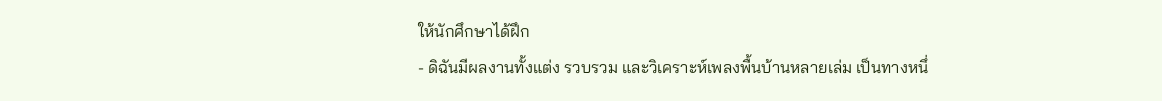ให้นักศึกษาได้ฝึก
- ดิฉันมีผลงานทั้งแต่ง รวบรวม และวิเคราะห์เพลงพื้นบ้านหลายเล่ม เป็นทางหนึ่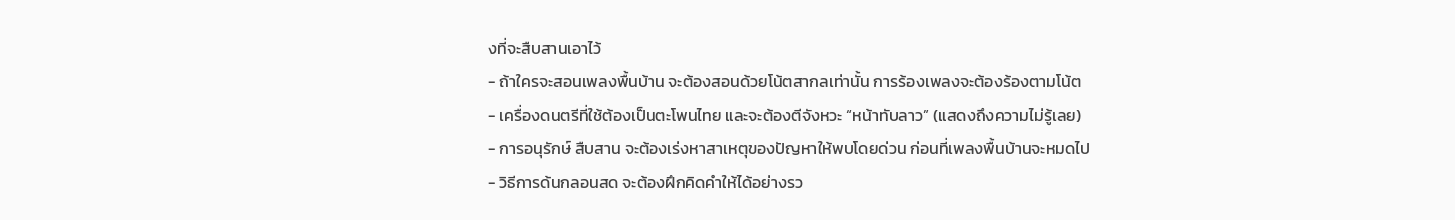งที่จะสืบสานเอาไว้
- ถ้าใครจะสอนเพลงพื้นบ้าน จะต้องสอนด้วยโน้ตสากลเท่านั้น การร้องเพลงจะต้องร้องตามโน้ต
- เครื่องดนตรีที่ใช้ต้องเป็นตะโพนไทย และจะต้องตีจังหวะ “หน้าทับลาว” (แสดงถึงความไม่รู้เลย)
- การอนุรักษ์ สืบสาน จะต้องเร่งหาสาเหตุของปัญหาให้พบโดยด่วน ก่อนที่เพลงพื้นบ้านจะหมดไป
- วิธีการด้นกลอนสด จะต้องฝึกคิดคำให้ได้อย่างรว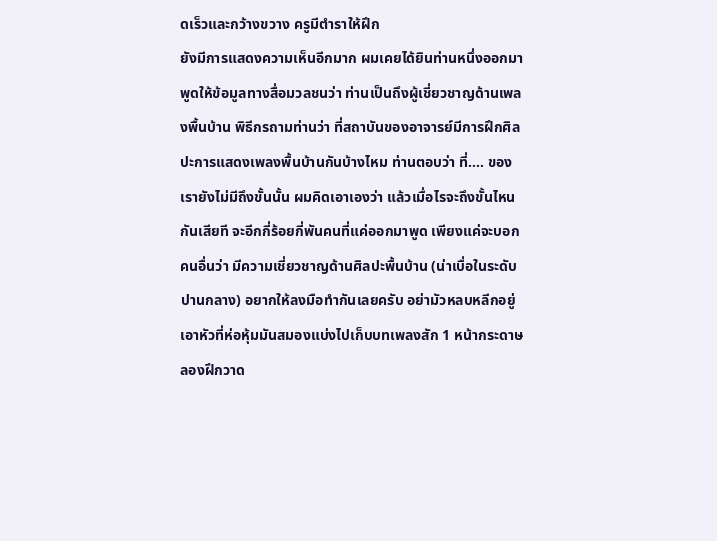ดเร็วและกว้างขวาง ครูมีตำราให้ฝึก
ยังมีการแสดงความเห็นอีกมาก ผมเคยได้ยินท่านหนึ่งออกมาพูดให้ข้อมูลทางสื่อมวลชนว่า ท่านเป็นถึงผู้เชี่ยวชาญด้านเพลงพื้นบ้าน พิธีกรถามท่านว่า ที่สถาบันของอาจารย์มีการฝึกศิลปะการแสดงเพลงพื้นบ้านกันบ้างไหม ท่านตอบว่า ที่.... ของเรายังไม่มีถึงขั้นนั้น ผมคิดเอาเองว่า แล้วเมื่อไรจะถึงขั้นไหนกันเสียที จะอีกกี่ร้อยกี่พันคนที่แค่ออกมาพูด เพียงแค่จะบอกคนอื่นว่า มีความเชี่ยวชาญด้านศิลปะพื้นบ้าน (น่าเบื่อในระดับปานกลาง) อยากให้ลงมือทำกันเลยครับ อย่ามัวหลบหลีกอยู่ เอาหัวที่ห่อหุ้มมันสมองแบ่งไปเก็บบทเพลงสัก 1 หน้ากระดาษ ลองฝึกวาด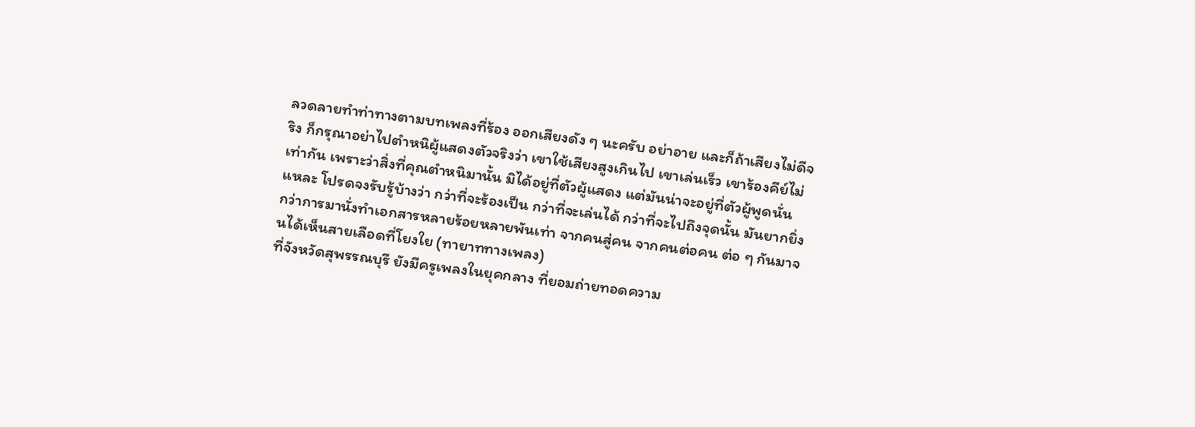ลวดลายทำท่าทางตามบทเพลงที่ร้อง ออกเสียงดัง ๆ นะครับ อย่าอาย และก็ถ้าเสียงไม่ดีจริง ก็กรุณาอย่าไปตำหนิผู้แสดงตัวจริงว่า เขาใช้เสียงสูงเกินไป เขาเล่นเร็ว เขาร้องคีย์ไม่เท่ากัน เพราะว่าสิ่งที่คุณตำหนิมานั้น มิได้อยู่ที่ตัวผู้แสดง แต่มันน่าจะอยู่ที่ตัวผู้พูดนั่นแหละ โปรดจงรับรู้บ้างว่า กว่าที่จะร้องเป็น กว่าที่จะเล่นได้ กว่าที่จะไปถึงจุดนั้น มันยากยิ่งกว่าการมานั่งทำเอกสารหลายร้อยหลายพันเท่า จากคนสู่คน จากคนต่อคน ต่อ ๆ กันมาจนได้เห็นสายเลือดที่โยงใย (ทายาททางเพลง)
ที่จังหวัดสุพรรณบุรี ยังมีครูเพลงในยุคกลาง ที่ยอมถ่ายทอดความ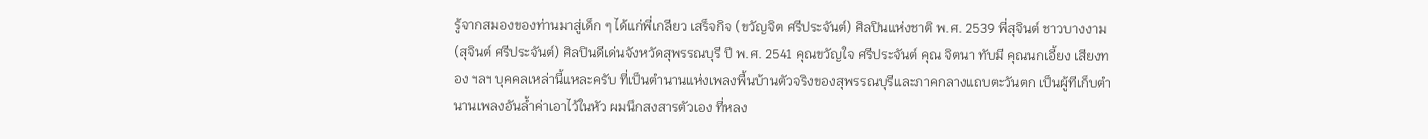รู้จากสมองของท่านมาสู่เด็ก ๆ ได้แก่พี่เกลียว เสร็จกิจ (ขวัญจิต ศรีประจันต์) ศิลปินแห่งชาติ พ.ศ. 2539 พี่สุจินต์ ชาวบางงาม (สุจินต์ ศรีประจันต์) ศิลปินดีเด่นจังหวัดสุพรรณบุรี ปี พ.ศ. 2541 คุณขวัญใจ ศรีประจันต์ คุณ จิตนา ทับมี คุณนกเอี้ยง เสียงทอง ฯลฯ บุคคลเหล่านี้แหละครับ ที่เป็นตำนานแห่งเพลงพื้นบ้านตัวจริงของสุพรรณบุรีและภาคกลางแถบตะวันตก เป็นผู้ทีเก็บตำนานเพลงอันล้ำค่าเอาไว้ในหัว ผมนึกสงสารตัวเอง ที่หลง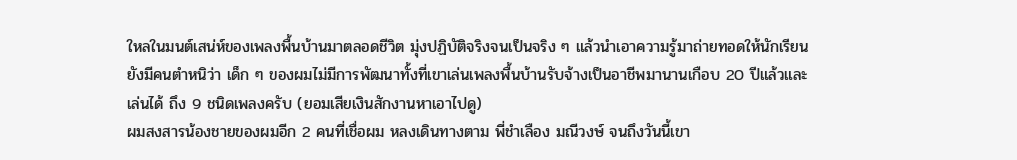ใหลในมนต์เสน่ห์ของเพลงพื้นบ้านมาตลอดชีวิต มุ่งปฏิบัติจริงจนเป็นจริง ๆ แล้วนำเอาความรู้มาถ่ายทอดให้นักเรียน ยังมีคนตำหนิว่า เด็ก ๆ ของผมไม่มีการพัฒนาทั้งที่เขาเล่นเพลงพื้นบ้านรับจ้างเป็นอาชีพมานานเกือบ 20 ปีแล้วและเล่นได้ ถึง 9 ชนิดเพลงครับ (ยอมเสียเงินสักงานหาเอาไปดู)
ผมสงสารน้องชายของผมอีก 2 คนที่เชื่อผม หลงเดินทางตาม พี่ชำเลือง มณีวงษ์ จนถึงวันนี้เขา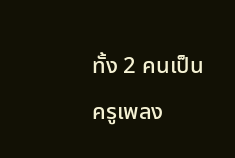ทั้ง 2 คนเป็นครูเพลง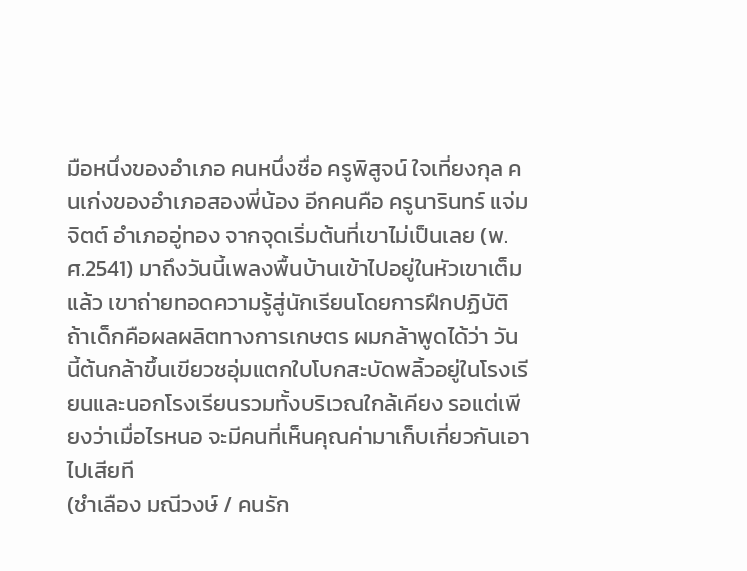มือหนึ่งของอำเภอ คนหนึ่งชื่อ ครูพิสูจน์ ใจเที่ยงกุล คนเก่งของอำเภอสองพี่น้อง อีกคนคือ ครูนารินทร์ แจ่มจิตต์ อำเภออู่ทอง จากจุดเริ่มต้นที่เขาไม่เป็นเลย (พ.ศ.2541) มาถึงวันนี้เพลงพื้นบ้านเข้าไปอยู่ในหัวเขาเต็มแล้ว เขาถ่ายทอดความรู้สู่นักเรียนโดยการฝึกปฏิบัติ ถ้าเด็กคือผลผลิตทางการเกษตร ผมกล้าพูดได้ว่า วันนี้ต้นกล้าขึ้นเขียวชอุ่มแตกใบโบกสะบัดพลิ้วอยู่ในโรงเรียนและนอกโรงเรียนรวมทั้งบริเวณใกล้เคียง รอแต่เพียงว่าเมื่อไรหนอ จะมีคนที่เห็นคุณค่ามาเก็บเกี่ยวกันเอาไปเสียที
(ชำเลือง มณีวงษ์ / คนรัก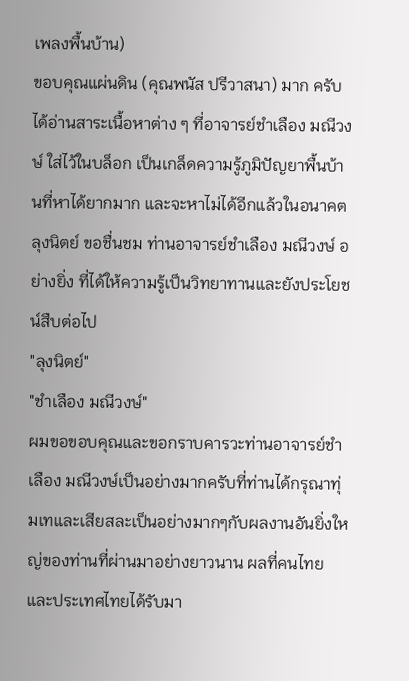เพลงพื้นบ้าน)
ขอบคุณแผ่นดิน (คุณพนัส ปรีวาสนา) มาก ครับ
ได้อ่านสาระเนื้อหาต่าง ๆ ที่อาจารย์ชำเลือง มณีวงษ์ ใส่ไว้ในบล็อก เป็นเกล็ดความรู้ภูมิปัญยาพื้นบ้านที่หาได้ยากมาก และจะหาไม่ได้อีกแล้วในอนาคต ลุงนิตย์ ขอชื่นชม ท่านอาจารย์ชำเลือง มณีวงษ์ อย่างยิ่ง ที่ได้ให้ความรู้เป็นวิทยาทานและยังประโยชน์สืบต่อไป
"ลุงนิตย์"
"ชำเลือง มณีวงษ์"
ผมขอขอบคุณและขอกราบคารวะท่านอาจารย์ชำเลือง มณีวงษ์เป็นอย่างมากครับที่ท่านได้กรุณาทุ่มเทและเสียสละเป็นอย่างมากๆกับผลงานอันยิ่งใหญ่ของท่านที่ผ่านมาอย่างยาวนาน ผลที่คนไทยและประเทศไทยได้รับมา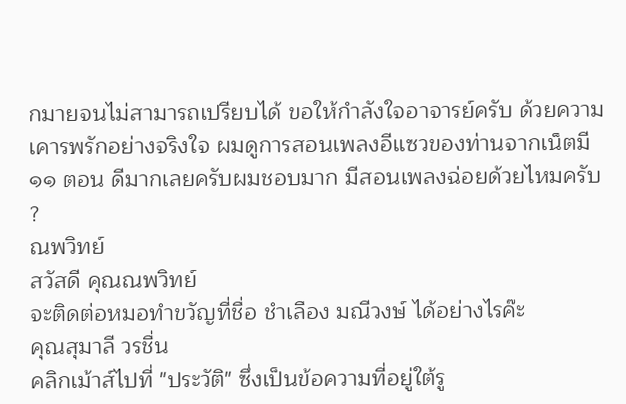กมายจนไม่สามารถเปรียบได้ ขอให้กำลังใจอาจารย์ครับ ด้วยความเคารพรักอย่างจริงใจ ผมดูการสอนเพลงอีแซวของท่านจากเน็ตมี ๑๑ ตอน ดีมากเลยครับผมชอบมาก มีสอนเพลงฉ่อยด้วยไหมครับ ?
ณพวิทย์
สวัสดี คุณณพวิทย์
จะติดต่อหมอทำขวัญที่ชื่อ ชำเลือง มณีวงษ์ ได้อย่างไรค๊ะ
คุณสุมาลี วรชื่น
คลิกเม้าส์ไปที่ "ประวัติ" ซึ่งเป็นข้อความที่อยู่ใต้รู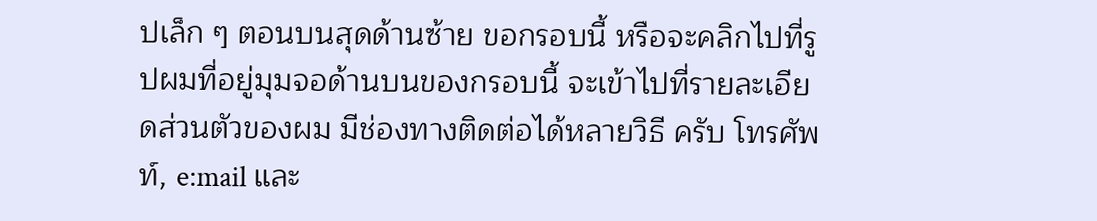ปเล็ก ๆ ตอนบนสุดด้านซ้าย ขอกรอบนี้ หรือจะคลิกไปที่รูปผมที่อยู่มุมจอด้านบนของกรอบนี้ จะเข้าไปที่รายละเอียดส่วนตัวของผม มีช่องทางติดต่อได้หลายวิธี ครับ โทรศัพท์, e:mail และ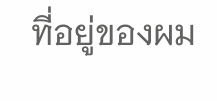ที่อยู่ของผม